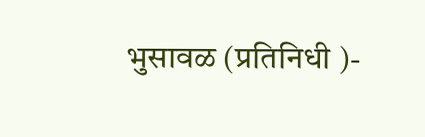भुसावळ (प्रतिनिधी )-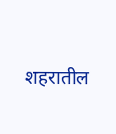शहरातील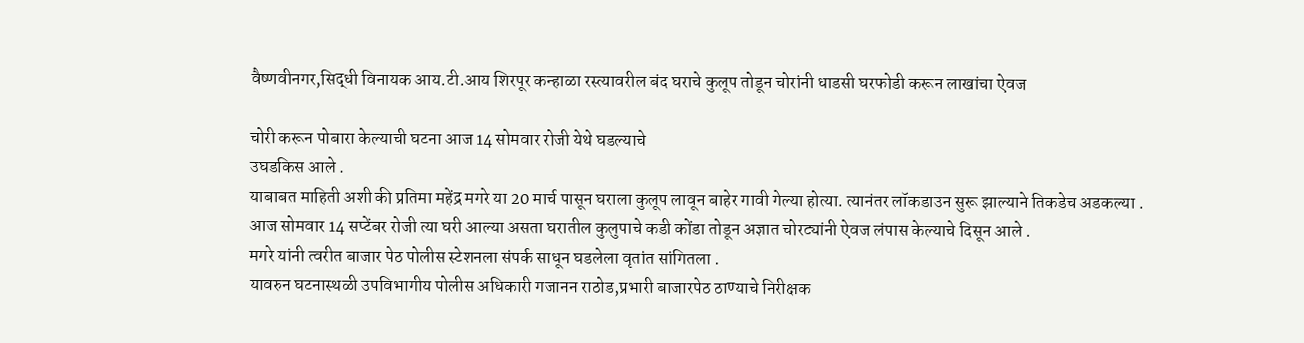वैष्णवीनगर,सिद्धी विनायक आय.टी.आय शिरपूर कन्हाळा रस्त्यावरील बंद घराचे कुलूप तोडून चोरांनी धाडसी घरफोडी करून लाखांचा ऐवज

चोरी करून पोबारा केल्याची घटना आज 14 सोमवार रोजी येथे घडल्याचे
उघडकिस आले .
याबाबत माहिती अशी की प्रतिमा महेंद्र मगरे या 20 मार्च पासून घराला कुलूप लावून बाहेर गावी गेल्या होत्या. त्यानंतर लॉकडाउन सुरू झाल्याने तिकडेच अडकल्या .
आज सोमवार 14 सप्टेंबर रोजी त्या घरी आल्या असता घरातील कुलुपाचे कडी कोंडा तोडून अज्ञात चोरट्यांनी ऐवज लंपास केल्याचे दिसून आले .
मगरे यांनी त्वरीत बाजार पेठ पोलीस स्टेशनला संपर्क साधून घडलेला वृतांत सांगितला .
यावरुन घटनास्थळी उपविभागीय पोलीस अधिकारी गजानन राठोड,प्रभारी बाजारपेठ ठाण्याचे निरीक्षक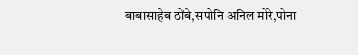बाबासाहेब ठोंबे,सपोनि अनिल मोरे,पोना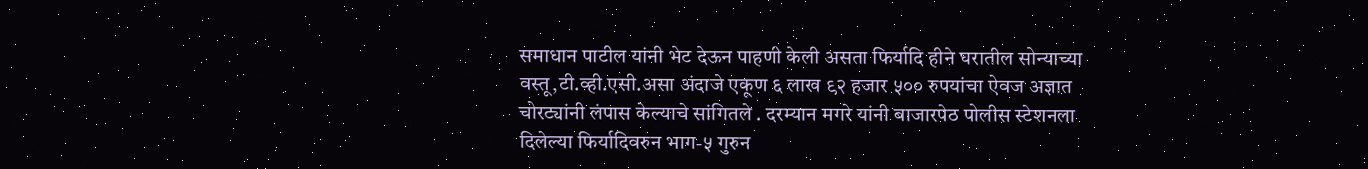समाधान पाटील यांनी भेट देऊन पाहणी केली असता फिर्यादि हीने घरातील सोन्याच्या वस्तू,टी.व्ही.एसी.असा अंदाजे एकूण ६ लाख ९२ हजार ५०० रुपयांचा ऐवज अज्ञात चोरट्यांनी लंपास केल्याचे सांगितले . दरम्यान मगरे यांनी बाजारपेठ पोलीस स्टेशनला दिलेल्या फिर्यादिवरुन भाग-५ गुरुन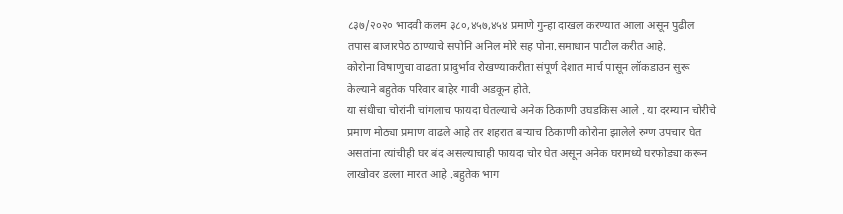८३७/२०२० भादवी कलम ३८०,४५७,४५४ प्रमाणे गुन्हा दाखल करण्यात आला असून पुढील तपास बाजारपेठ ठाण्याचे सपोनि अनिल मोरे सह पोना.समाधान पाटील करीत आहे.
कोरोना विषाणुचा वाढता प्रादुर्भाव रोखण्याकरीता संपूर्ण देशात मार्च पासून लॉकडाउन सुरू केल्याने बहुतेक परिवार बाहेर गावी अडकून होते.
या संधीचा चोरांनी चांगलाच फायदा घेतल्याचे अनेक ठिकाणी उघडकिस आले . या दरम्यान चोरीचे प्रमाण मोठ्या प्रमाण वाढले आहे तर शहरात बऱ्याच ठिकाणी कोरोना झालेले रुग्ण उपचार घेत असतांना त्यांचीही घर बंद असल्याचाही फायदा चोर घेत असून अनेक घरामध्ये घरफोड्या करून लाखोवर डल्ला मारत आहे .बहुतेक भाग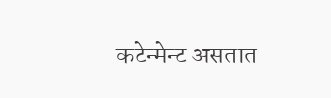कटेन्मेन्ट असतात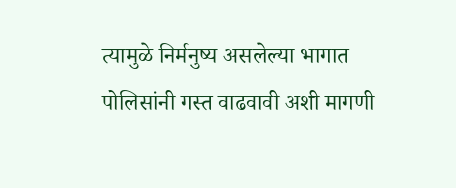त्यामुळे निर्मनुष्य असलेल्या भागात पोलिसांनी गस्त वाढवावी अशी मागणी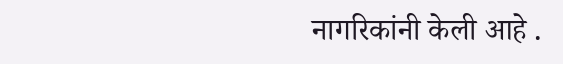नागरिकांनी केली आहे .